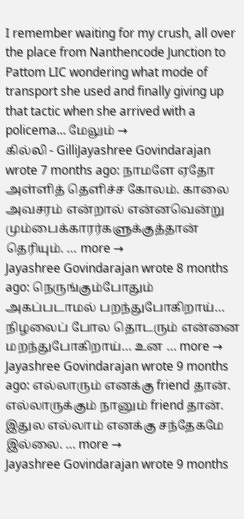I remember waiting for my crush, all over the place from Nanthencode Junction to Pattom LIC wondering what mode of transport she used and finally giving up that tactic when she arrived with a policema… மேலும் →
கில்லி - GilliJayashree Govindarajan wrote 7 months ago: நாமளே ஏதோ அள்ளித் தெளிச்ச கோலம். காலை அவசரம் என்றால் என்னவென்று மும்பைக்காரர்களுக்குத்தான் தெரியும். … more →
Jayashree Govindarajan wrote 8 months ago: நெருங்கும்போதும் அகப்படாமல் பறந்துபோகிறாய்… நிழலைப் போல தொடரும் என்னை மறந்துபோகிறாய்… உன … more →
Jayashree Govindarajan wrote 9 months ago: எல்லாரும் எனக்கு friend தான். எல்லாருக்கும் நானும் friend தான். இதுல எல்லாம் எனக்கு சந்தேகமே இல்லை. … more →
Jayashree Govindarajan wrote 9 months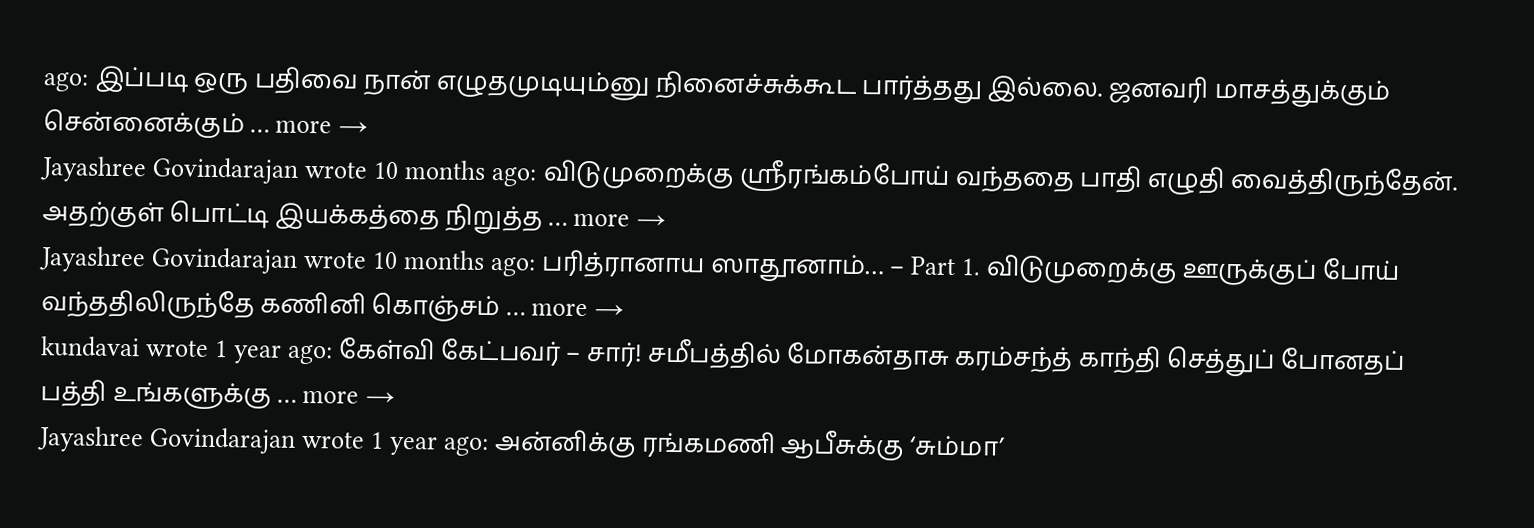ago: இப்படி ஒரு பதிவை நான் எழுதமுடியும்னு நினைச்சுக்கூட பார்த்தது இல்லை. ஜனவரி மாசத்துக்கும் சென்னைக்கும் … more →
Jayashree Govindarajan wrote 10 months ago: விடுமுறைக்கு ஸ்ரீரங்கம்போய் வந்ததை பாதி எழுதி வைத்திருந்தேன். அதற்குள் பொட்டி இயக்கத்தை நிறுத்த … more →
Jayashree Govindarajan wrote 10 months ago: பரித்ரானாய ஸாதூனாம்… – Part 1. விடுமுறைக்கு ஊருக்குப் போய் வந்ததிலிருந்தே கணினி கொஞ்சம் … more →
kundavai wrote 1 year ago: கேள்வி கேட்பவர் – சார்! சமீபத்தில் மோகன்தாசு கரம்சந்த் காந்தி செத்துப் போனதப் பத்தி உங்களுக்கு … more →
Jayashree Govindarajan wrote 1 year ago: அன்னிக்கு ரங்கமணி ஆபீசுக்கு ‘சும்மா’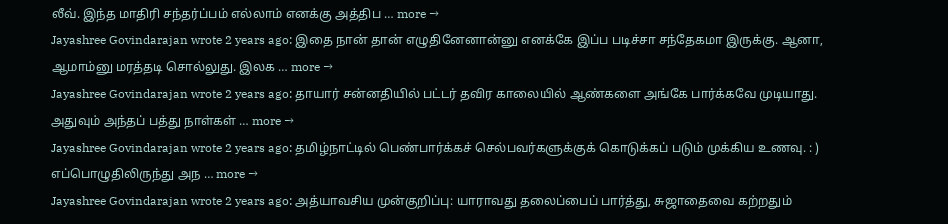லீவ். இந்த மாதிரி சந்தர்ப்பம் எல்லாம் எனக்கு அத்திப … more →
Jayashree Govindarajan wrote 2 years ago: இதை நான் தான் எழுதினேனான்னு எனக்கே இப்ப படிச்சா சந்தேகமா இருக்கு. ஆனா, ஆமாம்னு மரத்தடி சொல்லுது. இலக … more →
Jayashree Govindarajan wrote 2 years ago: தாயார் சன்னதியில் பட்டர் தவிர காலையில் ஆண்களை அங்கே பார்க்கவே முடியாது. அதுவும் அந்தப் பத்து நாள்கள் … more →
Jayashree Govindarajan wrote 2 years ago: தமிழ்நாட்டில் பெண்பார்க்கச் செல்பவர்களுக்குக் கொடுக்கப் படும் முக்கிய உணவு. : ) எப்பொழுதிலிருந்து அந … more →
Jayashree Govindarajan wrote 2 years ago: அத்யாவசிய முன்குறிப்பு: யாராவது தலைப்பைப் பார்த்து, சுஜாதைவை கற்றதும்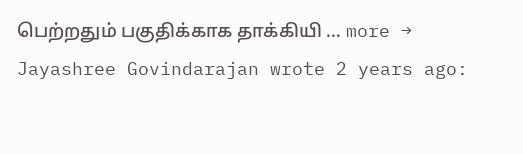பெற்றதும் பகுதிக்காக தாக்கியி … more →
Jayashree Govindarajan wrote 2 years ago: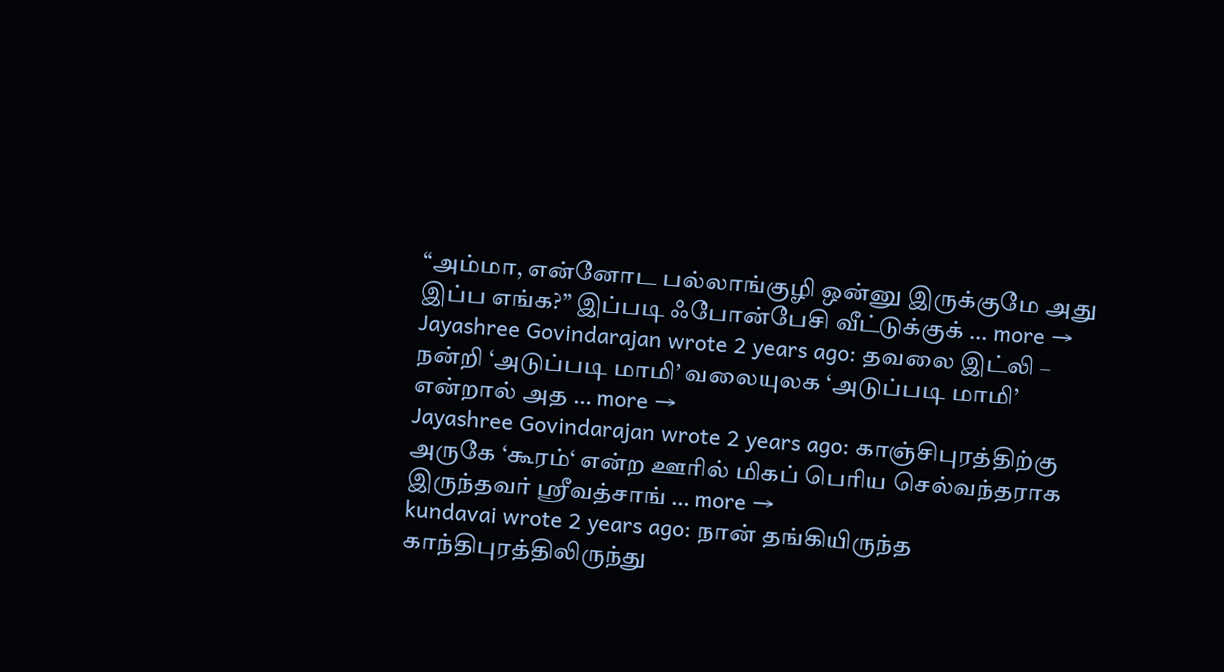“அம்மா, என்னோட பல்லாங்குழி ஒன்னு இருக்குமே அது இப்ப எங்க?” இப்படி ஃபோன்பேசி வீட்டுக்குக் … more →
Jayashree Govindarajan wrote 2 years ago: தவலை இட்லி – நன்றி ‘அடுப்படி மாமி’ வலையுலக ‘அடுப்படி மாமி’ என்றால் அத … more →
Jayashree Govindarajan wrote 2 years ago: காஞ்சிபுரத்திற்கு அருகே ‘கூரம்‘ என்ற ஊரில் மிகப் பெரிய செல்வந்தராக இருந்தவர் ஸ்ரீவத்சாங் … more →
kundavai wrote 2 years ago: நான் தங்கியிருந்த காந்திபுரத்திலிருந்து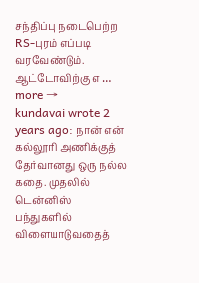சந்திப்பு நடைபெற்ற RS-புரம் எப்படி வரவேண்டும். ஆட்டோவிற்கு எ … more →
kundavai wrote 2 years ago: நான் என் கல்லூரி அணிக்குத் தேர்வானது ஒரு நல்ல கதை. முதலில் டென்னிஸ் பந்துகளில் விளையாடுவதைத்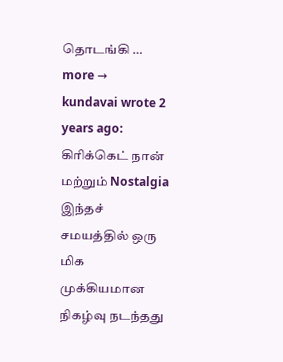தொடங்கி … more →
kundavai wrote 2 years ago: கிரிக்கெட் நான் மற்றும் Nostalgia இந்தச் சமயத்தில் ஒரு மிக முக்கியமான நிகழ்வு நடந்தது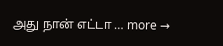அது நான் எட்டா … more →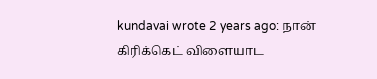kundavai wrote 2 years ago: நான் கிரிக்கெட் விளையாட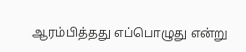ஆரம்பித்தது எப்பொழுது என்று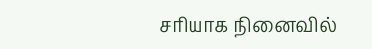சரியாக நினைவில்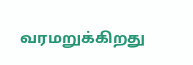வரமறுக்கிறது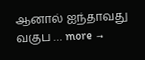ஆனால் ஐந்தாவது வகுப … more →